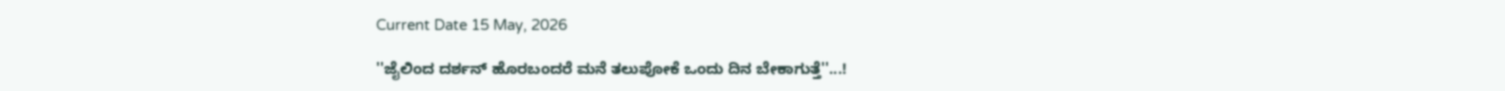Current Date 15 May, 2026

''ಜೈಲಿಂದ ದರ್ಶನ್ ಹೊರಬಂದರೆ ಮನೆ ತಲುಪೋಕೆ ಒಂದು ದಿನ ಬೇಕಾಗುತ್ತೆ''...!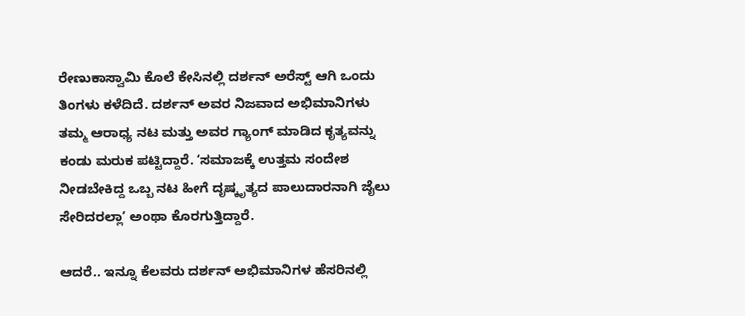ರೇಣುಕಾಸ್ವಾಮಿ ಕೊಲೆ ಕೇಸಿನಲ್ಲಿ ದರ್ಶನ್ ಅರೆಸ್ಟ್ ಆಗಿ ಒಂದು ತಿಂಗಳು ಕಳೆದಿದೆ. ದರ್ಶನ್ ಅವರ ನಿಜವಾದ ಅಭಿಮಾನಿಗಳು ತಮ್ಮ ಆರಾಧ್ಯ ನಟ ಮತ್ತು ಅವರ ಗ್ಯಾಂಗ್ ಮಾಡಿದ ಕೃತ್ಯವನ್ನು ಕಂಡು ಮರುಕ ಪಟ್ಟಿದ್ದಾರೆ. ʻಸಮಾಜಕ್ಕೆ ಉತ್ತಮ ಸಂದೇಶ ನೀಡಬೇಕಿದ್ದ ಒಬ್ಬ ನಟ ಹೀಗೆ ದೃಷ್ಕೃತ್ಯದ ಪಾಲುದಾರನಾಗಿ ಜೈಲು ಸೇರಿದರಲ್ಲಾʼ ಅಂಥಾ ಕೊರಗುತ್ತಿದ್ದಾರೆ.

ಆದರೆ.. ಇನ್ನೂ ಕೆಲವರು ದರ್ಶನ್ ಅಭಿಮಾನಿಗಳ ಹೆಸರಿನಲ್ಲಿ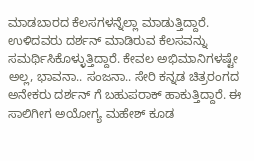ಮಾಡಬಾರದ ಕೆಲಸಗಳನ್ನೆಲ್ಲಾ ಮಾಡುತ್ತಿದ್ದಾರೆ. ಉಳಿದವರು ದರ್ಶನ್ ಮಾಡಿರುವ ಕೆಲಸವನ್ನು ಸಮರ್ಥಿಸಿಕೊಳ್ಳುತ್ತಿದ್ದಾರೆ. ಕೇವಲ ಅಭಿಮಾನಿಗಳಷ್ಟೇ ಅಲ್ಲ, ಭಾವನಾ.. ಸಂಜನಾ.. ಸೇರಿ ಕನ್ನಡ ಚಿತ್ರರಂಗದ ಅನೇಕರು ದರ್ಶನ್ ಗೆ ಬಹುಪರಾಕ್ ಹಾಕುತ್ತಿದ್ದಾರೆ. ಈ ಸಾಲಿಗೀಗ ಅಯೋಗ್ಯ ಮಹೇಶ್ ಕೂಡ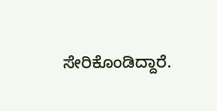ಸೇರಿಕೊಂಡಿದ್ದಾರೆ.